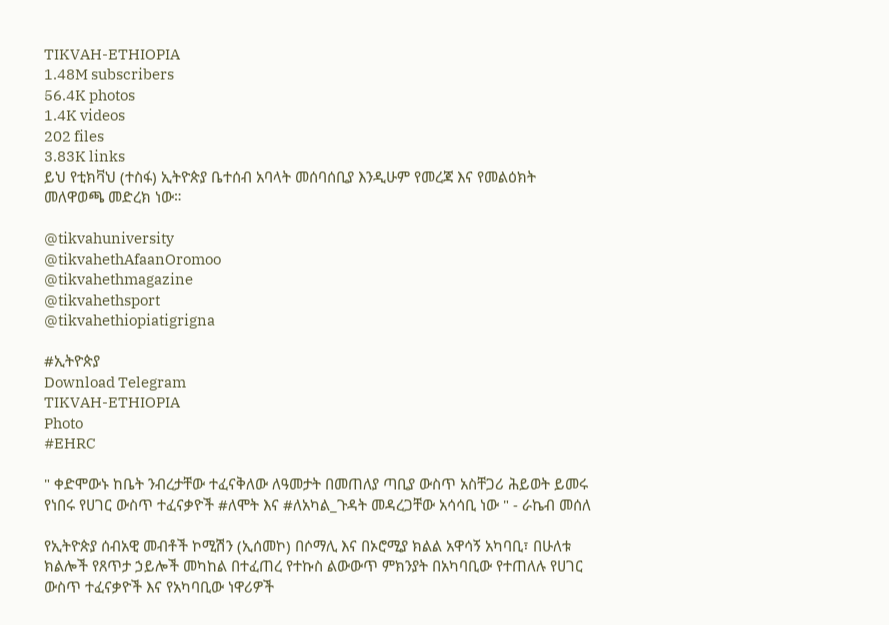TIKVAH-ETHIOPIA
1.48M subscribers
56.4K photos
1.4K videos
202 files
3.83K links
ይህ የቲክቫህ (ተስፋ) ኢትዮጵያ ቤተሰብ አባላት መሰባሰቢያ እንዲሁም የመረጃ እና የመልዕክት መለዋወጫ መድረክ ነው።

@tikvahuniversity
@tikvahethAfaanOromoo
@tikvahethmagazine
@tikvahethsport
@tikvahethiopiatigrigna

#ኢትዮጵያ
Download Telegram
TIKVAH-ETHIOPIA
Photo
#EHRC

" ቀድሞውኑ ከቤት ንብረታቸው ተፈናቅለው ለዓመታት በመጠለያ ጣቢያ ውስጥ አስቸጋሪ ሕይወት ይመሩ የነበሩ የሀገር ውስጥ ተፈናቃዮች #ለሞት እና #ለአካል_ጉዳት መዳረጋቸው አሳሳቢ ነው " - ራኬብ መሰለ

የኢትዮጵያ ሰብአዊ መብቶች ኮሚሽን (ኢሰመኮ) በሶማሊ እና በኦሮሚያ ክልል አዋሳኝ አካባቢ፣ በሁለቱ ክልሎች የጸጥታ ኃይሎች መካከል በተፈጠረ የተኩስ ልውውጥ ምክንያት በአካባቢው የተጠለሉ የሀገር ውስጥ ተፈናቃዮች እና የአካባቢው ነዋሪዎች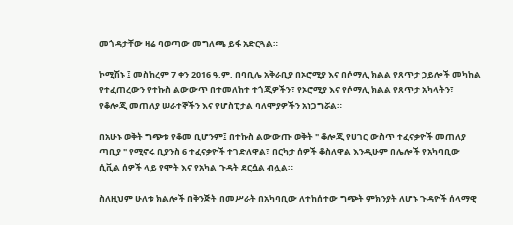መጎዳታቸው ዛሬ ባወጣው መግለጫ ይፋ አድርጓል።

ኮሚሽኑ ፤ መስከረም 7 ቀን 2016 ዓ.ም. በባቢሌ አቅራቢያ በኦሮሚያ እና በሶማሊ ክልል የጸጥታ ኃይሎች መካከል የተፈጠረውን የተኩስ ልውውጥ በተመለከተ ተጎጂዎችን፣ የኦሮሚያ እና የሶማሊ ክልል የጸጥታ አካላትን፣ የቆሎጂ መጠለያ ሠራተኞችን እና የሆስፒታል ባለሞያዎችን አነጋግሯል።

በአሁኑ ወቅት ግጭቱ የቆመ ቢሆንም፤ በተኩስ ልውውጡ ወቅት " ቆሎጂ የሀገር ውስጥ ተፈናቃዮች መጠለያ ጣቢያ " የሚኖሩ ቢያንስ 6 ተፈናቃዮች ተገድለዋል፣ በርካታ ሰዎች ቆስለዋል እንዲሁም በሌሎች የአካባቢው ሲቪል ሰዎች ላይ የሞት እና የአካል ጉዳት ደርሷል ብሏል።

ስለዚህም ሁለቱ ክልሎች በቅንጅት በመሥራት በአካባቢው ለተከሰተው ግጭት ምክንያት ለሆኑ ጉዳዮች ሰላማዊ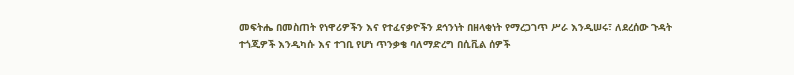መፍትሔ በመስጠት የነዋሪዎችን እና የተፈናቃዮችን ደኅንነት በዘላቂነት የማረጋገጥ ሥራ እንዲሠሩ፣ ለደረሰው ጉዳት ተጎጂዎች እንዲካሱ እና ተገቢ የሆነ ጥንቃቄ ባለማድረግ በሲቪል ሰዎች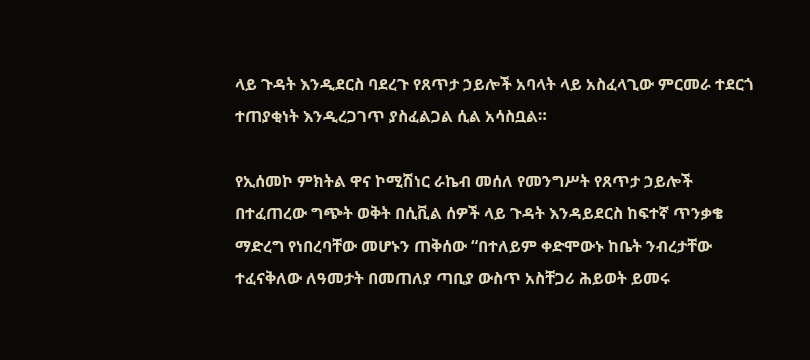ላይ ጉዳት እንዲደርስ ባደረጉ የጸጥታ ኃይሎች አባላት ላይ አስፈላጊው ምርመራ ተደርጎ ተጠያቂነት እንዲረጋገጥ ያስፈልጋል ሲል አሳስቧል።

የኢሰመኮ ምክትል ዋና ኮሚሽነር ራኬብ መሰለ የመንግሥት የጸጥታ ኃይሎች በተፈጠረው ግጭት ወቅት በሲቪል ሰዎች ላይ ጉዳት እንዳይደርስ ከፍተኛ ጥንቃቄ ማድረግ የነበረባቸው መሆኑን ጠቅሰው “በተለይም ቀድሞውኑ ከቤት ንብረታቸው ተፈናቅለው ለዓመታት በመጠለያ ጣቢያ ውስጥ አስቸጋሪ ሕይወት ይመሩ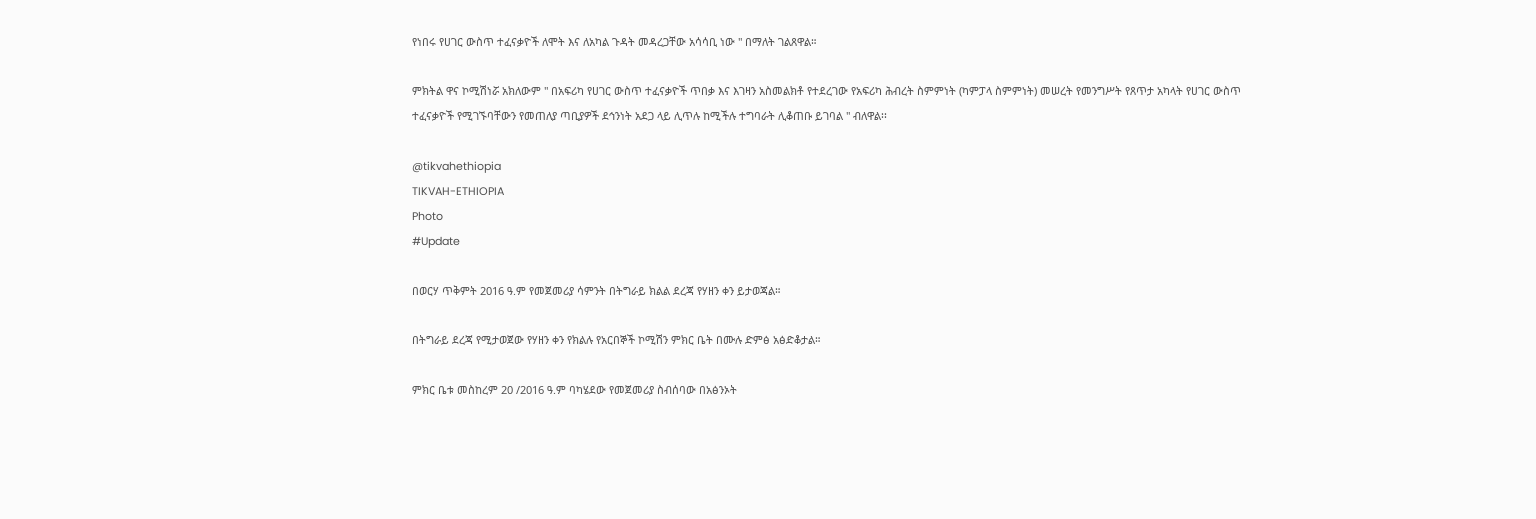የነበሩ የሀገር ውስጥ ተፈናቃዮች ለሞት እና ለአካል ጉዳት መዳረጋቸው አሳሳቢ ነው " በማለት ገልጸዋል።

ምክትል ዋና ኮሚሽነሯ አክለውም " በአፍሪካ የሀገር ውስጥ ተፈናቃዮች ጥበቃ እና እገዛን አስመልክቶ የተደረገው የአፍሪካ ሕብረት ስምምነት (ካምፓላ ስምምነት) መሠረት የመንግሥት የጸጥታ አካላት የሀገር ውስጥ ተፈናቃዮች የሚገኙባቸውን የመጠለያ ጣቢያዎች ደኅንነት አደጋ ላይ ሊጥሉ ከሚችሉ ተግባራት ሊቆጠቡ ይገባል " ብለዋል፡፡

@tikvahethiopia
TIKVAH-ETHIOPIA
Photo
#Update

በወርሃ ጥቅምት 2016 ዓ.ም የመጀመሪያ ሳምንት በትግራይ ክልል ደረጃ የሃዘን ቀን ይታወጃል።

በትግራይ ደረጃ የሚታወጀው የሃዘን ቀን የክልሉ የአርበኞች ኮሚሽን ምክር ቤት በሙሉ ድምፅ አፅድቆታል።

ምክር ቤቱ መስከረም 20 /2016 ዓ.ም ባካሄደው የመጀመሪያ ስብሰባው በአፅንኦት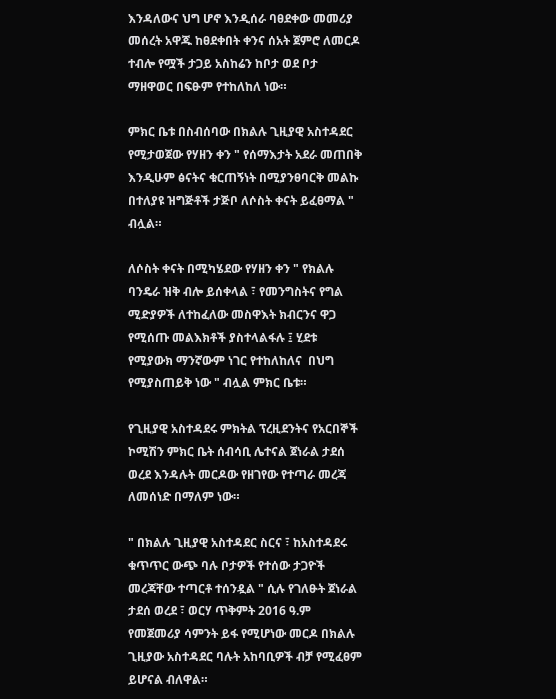እንዳለውና ህግ ሆኖ እንዲሰራ ባፀደቀው መመሪያ መሰረት አዋጁ ከፀደቀበት ቀንና ሰአት ጀምሮ ለመርዶ ተብሎ የሟች ታጋይ አስከሬን ከቦታ ወደ ቦታ ማዘዋወር በፍፁም የተከለከለ ነው።

ምክር ቤቱ በስብሰባው በክልሉ ጊዚያዊ አስተዳደር የሚታወጀው የሃዘን ቀን " የሰማእታት አደራ መጠበቅ እንዲሁም ፅናትና ቁርጠኝነት በሚያንፀባርቅ መልኩ በተለያዩ ዝግጅቶች ታጅቦ ለሶስት ቀናት ይፈፀማል " ብሏል።

ለሶስት ቀናት በሚካሄደው የሃዘን ቀን " የክልሉ ባንዴራ ዝቅ ብሎ ይሰቀላል ፣ የመንግስትና የግል ሚድያዎች ለተከፈለው መስዋእት ክብርንና ዋጋ የሚሰጡ መልእክቶች ያስተላልፋሉ ፤ ሂደቱ የሚያውክ ማንኛውም ነገር የተከለከለና  በህግ የሚያስጠይቅ ነው " ብሏል ምክር ቤቱ።

የጊዚያዊ አስተዳደሩ ምክትል ፕረዚደንትና የአርበኞች ኮሚሽን ምክር ቤት ሰብሳቢ ሌተናል ጀነራል ታደሰ ወረደ እንዳሉት መርዶው የዘገየው የተጣራ መረጃ ለመሰነድ በማለም ነው።

" በክልሉ ጊዚያዊ አስተዳደር ስርና ፣ ከአስተዳደሩ ቁጥጥር ውጭ ባሉ ቦታዎች የተሰው ታጋዮች መረጃቸው ተጣርቶ ተሰንዷል " ሲሉ የገለፁት ጀነራል ታደሰ ወረደ ፣ ወርሃ ጥቅምት 2016 ዓ.ም የመጀመሪያ ሳምንት ይፋ የሚሆነው መርዶ በክልሉ ጊዚያው አስተዳደር ባሉት አከባቢዎች ብቻ የሚፈፀም ይሆናል ብለዋል።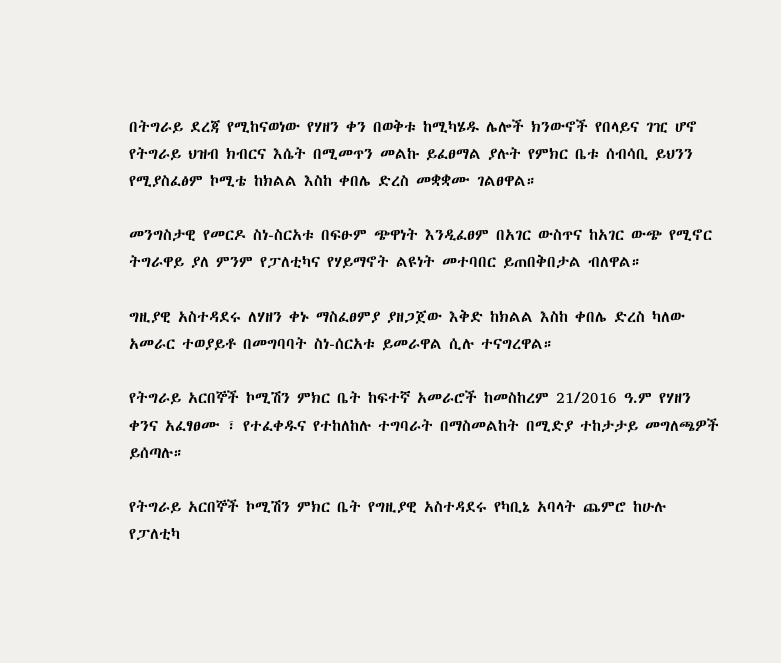በትግራይ ደረጃ የሚከናወነው የሃዘን ቀን በወቅቱ ከሚካሄዱ ሌሎች ክንውኖች የበላይና ገዢ ሆኖ የትግራይ ህዝብ ክብርና እሴት በሚመጥን መልኩ ይፈፀማል ያሉት የምክር ቤቱ ሰብሳቢ ይህንን የሚያስፈፅም ኮሚቴ ከክልል እስከ ቀበሌ ድረስ መቋቋሙ ገልፀዋል።

መንግስታዊ የመርዶ ስነ-ስርአቱ በፍፁም ጭዋነት እንዲፈፀም በአገር ውስጥና ከአገር ውጭ የሚኖር ትግራዋይ ያለ ምንም የፓለቲካና የሃይማኖት ልዩነት መተባበር ይጠበቅበታል ብለዋል።

ግዚያዊ አስተዳደሩ ለሃዘን ቀኑ ማስፈፀምያ ያዘጋጀው እቅድ ከክልል እስከ ቀበሌ ድረስ ካለው አመራር ተወያይቶ በመግባባት ስነ-ሰርአቱ ይመራዋል ሲሉ ተናግረዋል።

የትግራይ አርበኞች ኮሚሽን ምክር ቤት ከፍተኛ አመራሮች ከመስከረም 21/2016 ዓ.ም የሃዘን ቀንና አፈፃፀሙ ፣ የተፈቀዱና የተከለከሉ ተግባራት በማስመልከት በሚድያ ተከታታይ መግለጫዎች ይሰጣሉ።

የትግራይ አርበኞች ኮሚሽን ምክር ቤት የግዚያዊ አስተዳደሩ የካቢኔ አባላት ጨምሮ ከሁሉ  የፓለቲካ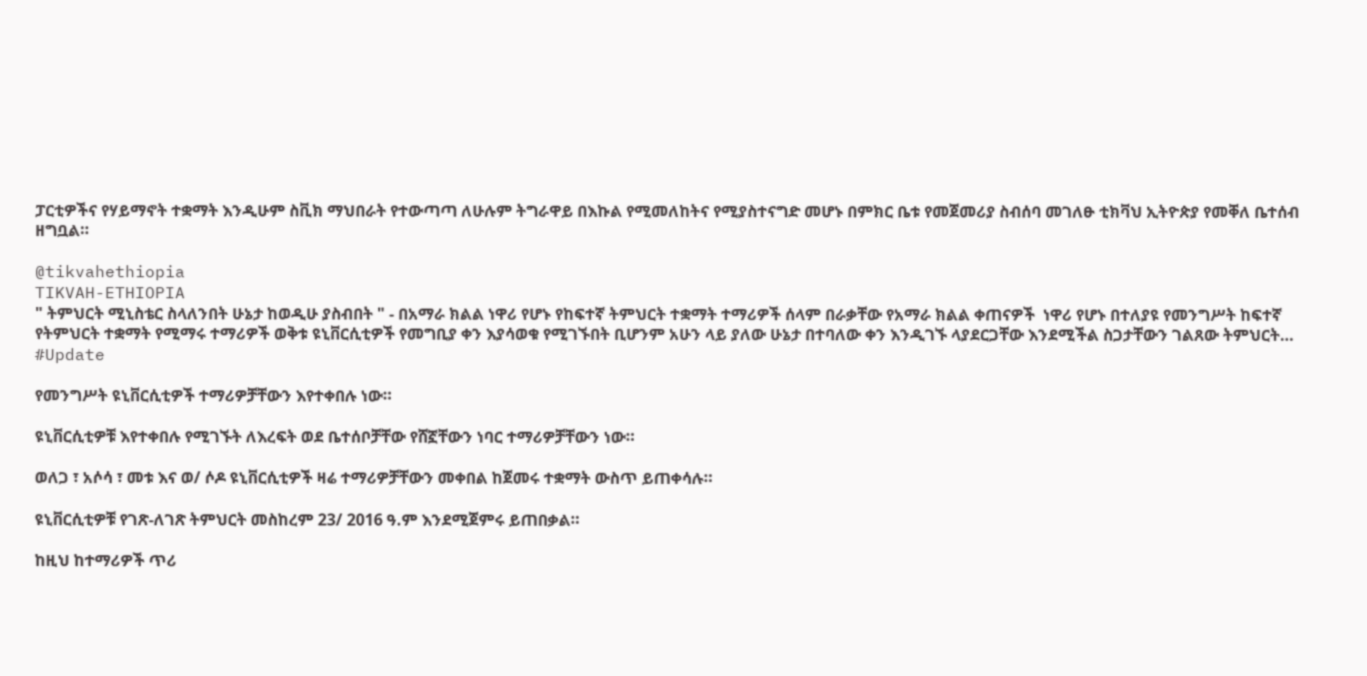ፓርቲዎችና የሃይማኖት ተቋማት እንዲሁም ስቪክ ማህበራት የተውጣጣ ለሁሉም ትግራዋይ በእኩል የሚመለከትና የሚያስተናግድ መሆኑ በምክር ቤቱ የመጀመሪያ ስብሰባ መገለፁ ቲክቫህ ኢትዮጵያ የመቐለ ቤተሰብ ዘግቧል።

@tikvahethiopia
TIKVAH-ETHIOPIA
" ትምህርት ሚኒስቴር ስላለንበት ሁኔታ ከወዲሁ ያስብበት " - በአማራ ክልል ነዋሪ የሆኑ የከፍተኛ ትምህርት ተቋማት ተማሪዎች ሰላም በራቃቸው የአማራ ክልል ቀጠናዎች  ነዋሪ የሆኑ በተለያዩ የመንግሥት ከፍተኛ የትምህርት ተቋማት የሚማሩ ተማሪዎች ወቅቱ ዩኒቨርሲቲዎች የመግቢያ ቀን እያሳወቁ የሚገኙበት ቢሆንም አሁን ላይ ያለው ሁኔታ በተባለው ቀን እንዲገኙ ላያደርጋቸው እንደሚችል ስጋታቸውን ገልጸው ትምህርት…
#Update

የመንግሥት ዩኒቨርሲቲዎች ተማሪዎቻቸውን እየተቀበሉ ነው።

ዩኒቨርሲቲዎቹ እየተቀበሉ የሚገኙት ለእረፍት ወደ ቤተሰቦቻቸው የሸኟቸውን ነባር ተማሪዎቻቸውን ነው።

ወለጋ ፣ አሶሳ ፣ መቱ እና ወ/ ሶዶ ዩኒቨርሲቲዎች ዛሬ ተማሪዎቻቸውን መቀበል ከጀመሩ ተቋማት ውስጥ ይጠቀሳሉ።

ዩኒቨርሲቲዎቹ የገጽ-ለገጽ ትምህርት መስከረም 23/ 2016 ዓ.ም እንደሚጀምሩ ይጠበቃል።

ከዚህ ከተማሪዎች ጥሪ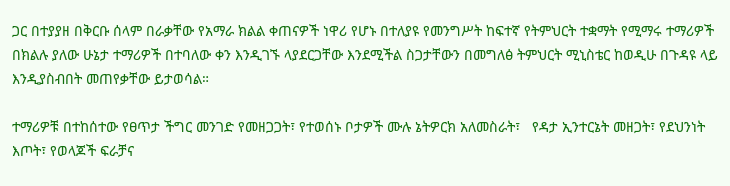ጋር በተያያዘ በቅርቡ ሰላም በራቃቸው የአማራ ክልል ቀጠናዎች ነዋሪ የሆኑ በተለያዩ የመንግሥት ከፍተኛ የትምህርት ተቋማት የሚማሩ ተማሪዎች በክልሉ ያለው ሁኔታ ተማሪዎች በተባለው ቀን እንዲገኙ ላያደርጋቸው እንደሚችል ስጋታቸውን በመግለፅ ትምህርት ሚኒስቴር ከወዲሁ በጉዳዩ ላይ እንዲያስብበት መጠየቃቸው ይታወሳል።

ተማሪዎቹ በተከሰተው የፀጥታ ችግር መንገድ የመዘጋጋት፣ የተወሰኑ ቦታዎች ሙሉ ኔትዎርክ አለመስራት፣   የዳታ ኢንተርኔት መዘጋት፣ የደህንነት እጦት፣ የወላጆች ፍራቻና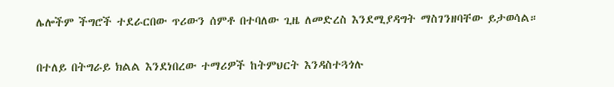ሌሎችም ችግሮች ተደራርበው ጥሪውን ሰምቶ በተባለው ጊዜ ለመድረስ እንደሚያዳግት ማስገንዘባቸው ይታወሳል።

በተለይ በትግራይ ክልል እንደነበረው ተማሪዎች ከትምህርት እንዳስተጓጎሉ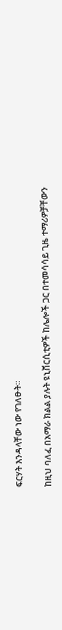ፍርሃት እንዳላቸው ነው የገለፁት።

ከዚህ ባለፈ በአማራ ክልል ያሉት ዩኒቨርሲቲዎች ከሌሎች ጋር በተመሳሳይ ጊዜ ተማሪዎቻቸውን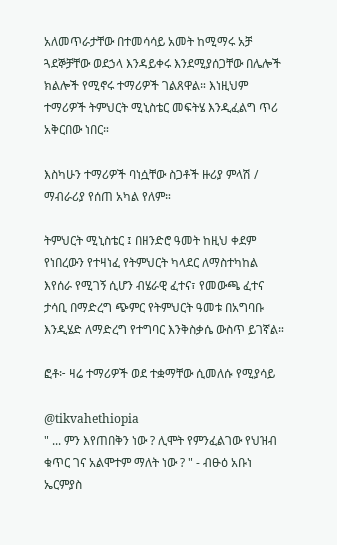አለመጥራታቸው በተመሳሳይ አመት ከሚማሩ አቻ ጓደኞቻቸው ወደኃላ እንዳይቀሩ እንደሚያሰጋቸው በሌሎች ክልሎች የሚኖሩ ተማሪዎች ገልጸዋል። እነዚህም ተማሪዎች ትምህርት ሚኒስቴር መፍትሄ እንዲፈልግ ጥሪ አቅርበው ነበር።

እስካሁን ተማሪዎች ባነሷቸው ስጋቶች ዙሪያ ምላሽ / ማብራሪያ የሰጠ አካል የለም።

ትምህርት ሚኒስቴር ፤ በዘንድሮ ዓመት ከዚህ ቀደም የነበረውን የተዛነፈ የትምህርት ካላደር ለማስተካከል እየሰራ የሚገኝ ሲሆን ብሄራዊ ፈተና፣ የመውጫ ፈተና ታሳቢ በማድረግ ጭምር የትምህርት ዓመቱ በአግባቡ እንዲሄድ ለማድረግ የተግባር እንቅስቃሴ ውስጥ ይገኛል።

ፎቶ፦ ዛሬ ተማሪዎች ወደ ተቋማቸው ሲመለሱ የሚያሳይ

@tikvahethiopia
" ... ምን እየጠበቅን ነው ? ሊሞት የምንፈልገው የህዝብ ቁጥር ገና አልሞተም ማለት ነው ? " - ብፁዕ አቡነ ኤርምያስ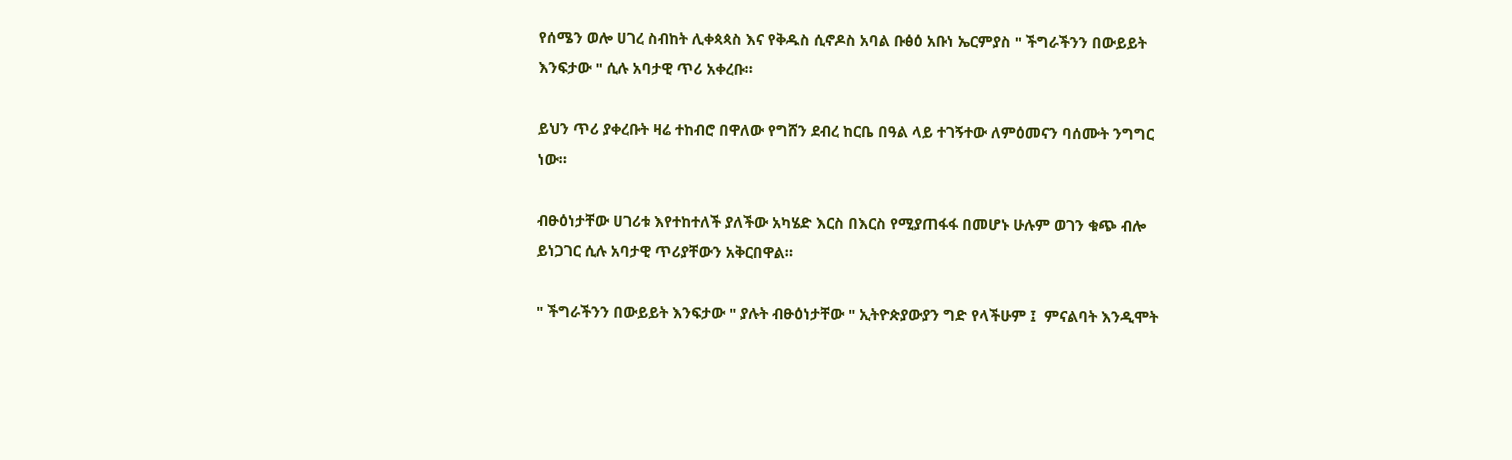የሰሜን ወሎ ሀገረ ስብከት ሊቀጳጳስ እና የቅዱስ ሲኖዶስ አባል ቡፅዕ አቡነ ኤርምያስ " ችግራችንን በውይይት እንፍታው " ሲሉ አባታዊ ጥሪ አቀረቡ።

ይህን ጥሪ ያቀረቡት ዛሬ ተከብሮ በዋለው የግሸን ደብረ ከርቤ በዓል ላይ ተገኝተው ለምዕመናን ባሰሙት ንግግር ነው።

ብፁዕነታቸው ሀገሪቱ እየተከተለች ያለችው አካሄድ እርስ በእርስ የሚያጠፋፋ በመሆኑ ሁሉም ወገን ቁጭ ብሎ ይነጋገር ሲሉ አባታዊ ጥሪያቸውን አቅርበዋል።

" ችግራችንን በውይይት እንፍታው " ያሉት ብፁዕነታቸው " ኢትዮጵያውያን ግድ የላችሁም ፤  ምናልባት እንዲሞት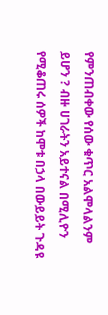የምንጠብቀው የሰው ቁጥር አልሞላልንም ይሆን ? ብዙ ሀገራትን አይተናል በሚሊዮን የሚቆጠሩ ሰዎች ከሞቱ በኃላ በውይይት ጉዳዩ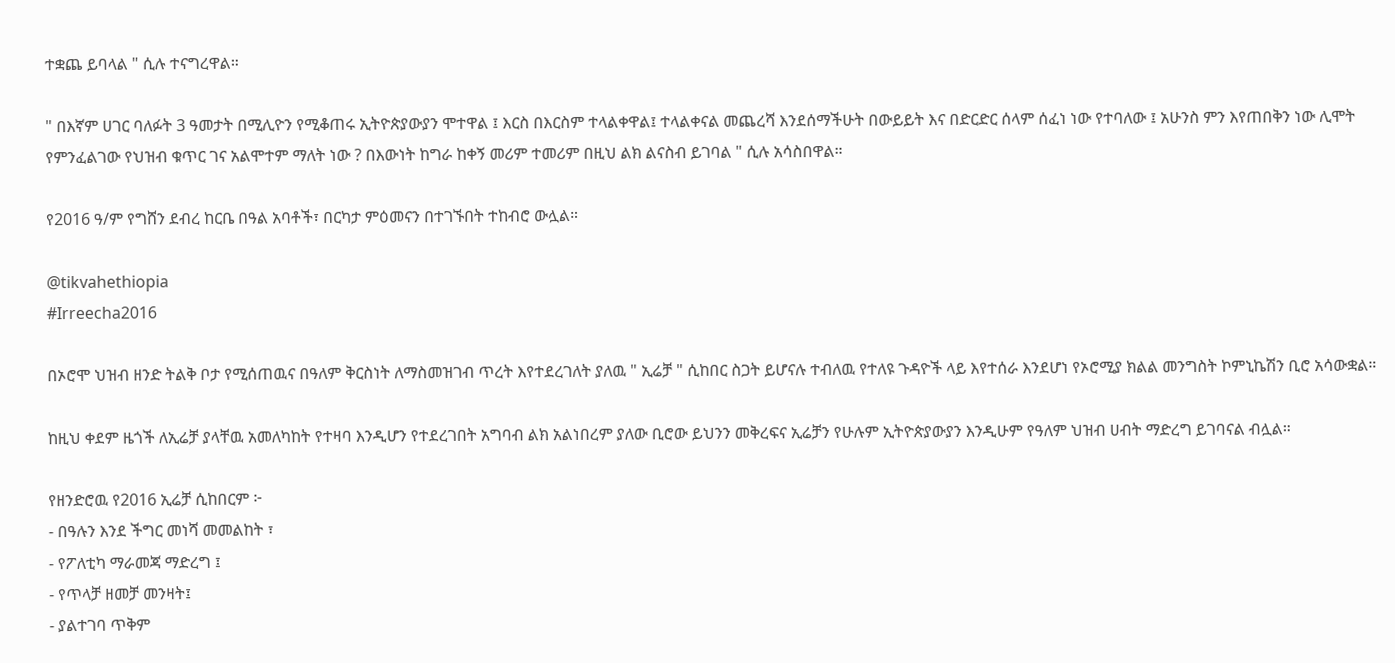ተቋጨ ይባላል " ሲሉ ተናግረዋል።

" በእኛም ሀገር ባለፉት 3 ዓመታት በሚሊዮን የሚቆጠሩ ኢትዮጵያውያን ሞተዋል ፤ እርስ በእርስም ተላልቀዋል፤ ተላልቀናል መጨረሻ እንደሰማችሁት በውይይት እና በድርድር ሰላም ሰፈነ ነው የተባለው ፤ አሁንስ ምን እየጠበቅን ነው ሊሞት የምንፈልገው የህዝብ ቁጥር ገና አልሞተም ማለት ነው ? በእውነት ከግራ ከቀኝ መሪም ተመሪም በዚህ ልክ ልናስብ ይገባል " ሲሉ አሳስበዋል።

የ2016 ዓ/ም የግሸን ደብረ ከርቤ በዓል አባቶች፣ በርካታ ምዕመናን በተገኙበት ተከብሮ ውሏል።

@tikvahethiopia
#Irreecha2016

በኦሮሞ ህዝብ ዘንድ ትልቅ ቦታ የሚሰጠዉና በዓለም ቅርስነት ለማስመዝገብ ጥረት እየተደረገለት ያለዉ " ኢሬቻ " ሲከበር ስጋት ይሆናሉ ተብለዉ የተለዩ ጉዳዮች ላይ እየተሰራ እንደሆነ የኦሮሚያ ክልል መንግስት ኮምኒኬሽን ቢሮ አሳውቋል።

ከዚህ ቀደም ዜጎች ለኢሬቻ ያላቸዉ አመለካከት የተዛባ እንዲሆን የተደረገበት አግባብ ልክ አልነበረም ያለው ቢሮው ይህንን መቅረፍና ኢሬቻን የሁሉም ኢትዮጵያውያን እንዲሁም የዓለም ህዝብ ሀብት ማድረግ ይገባናል ብሏል።

የዘንድሮዉ የ2016 ኢሬቻ ሲከበርም ፦
- በዓሉን እንደ ችግር መነሻ መመልከት ፣
- የፖለቲካ ማራመጃ ማድረግ ፤
- የጥላቻ ዘመቻ መንዛት፤
- ያልተገባ ጥቅም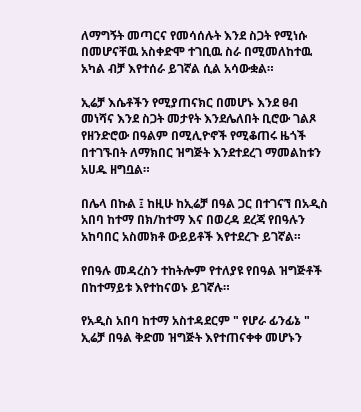ለማግኝት መጣርና የመሳሰሉት እንደ ስጋት የሚነሱ በመሆናቸዉ አስቀድሞ ተገቢዉ ስራ በሚመለከተዉ አካል ብቻ እየተሰራ ይገኛል ሲል አሳውቋል።

ኢሬቻ እሴቶችን የሚያጠናክር በመሆኑ እንደ ፀብ መነሻና እንደ ስጋት መታየት እንደሌለበት ቢሮው ገልጾ የዘንድሮው በዓልም በሚሊዮኖች የሚቆጠሩ ዜጎች በተገኙበት ለማክበር ዝግጅት እንደተደረገ ማመልከቱን አሀዱ ዘግቧል።

በሌላ በኩል ፤ ከዚሁ ከኢሬቻ በዓል ጋር በተገናኘ በአዲስ አበባ ከተማ በክ/ከተማ እና በወረዳ ደረጃ የበዓሉን አከባበር አስመክቶ ውይይቶች እየተደረጉ ይገኛል።

የበዓሉ መዳረስን ተከትሎም የተለያዩ የበዓል ዝግጅቶች በከተማይቱ እየተከናወኑ ይገኛሉ።

የአዲስ አበባ ከተማ አስተዳደርም " የሆራ ፊንፊኔ " ኢሬቻ በዓል ቅድመ ዝግጅት እየተጠናቀቀ መሆኑን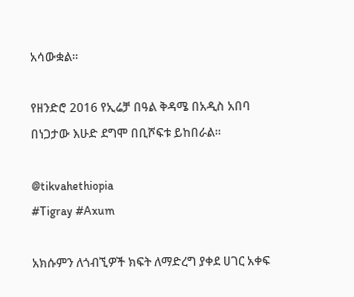አሳውቋል።

የዘንድሮ 2016 የኢሬቻ በዓል ቅዳሜ በአዲስ አበባ በነጋታው እሁድ ደግሞ በቢሾፍቱ ይከበራል።

@tikvahethiopia
#Tigray #Axum

አክሱምን ለጎብኚዎች ክፍት ለማድረግ ያቀደ ሀገር አቀፍ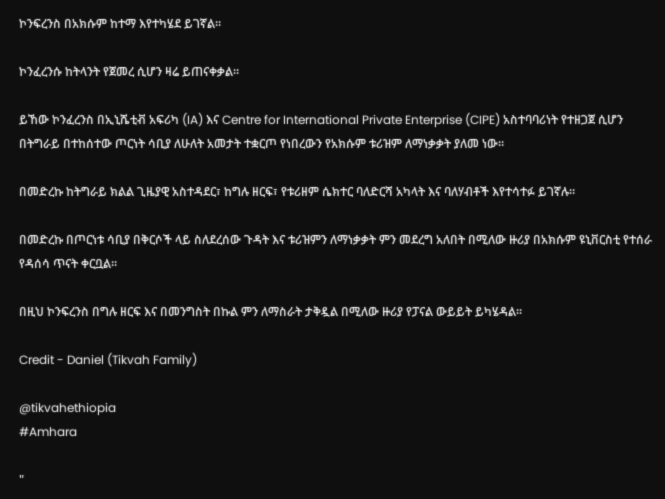ኮንፍረንስ በአክሱም ከተማ እየተካሄደ ይገኛል።

ኮንፈረንሱ ከትላንት የጀመረ ሲሆን ዛሬ ይጠናቀቃል።

ይኸው ኮንፈረንስ በኢኒሼቲቭ አፍሪካ (IA) እና Centre for International Private Enterprise (CIPE) አስተባባሪነት የተዘጋጀ ሲሆን በትግራይ በተከሰተው ጦርነት ሳቢያ ለሁለት አመታት ተቋርጦ የነበረውን የአክሱም ቱሪዝም ለማነቃቃት ያለመ ነው።

በመድረኩ ከትግራይ ክልል ጊዜያዊ አስተዳደር፣ ከግሉ ዘርፍ፣ የቱሪዘም ሴክተር ባለድርሻ አካላት እና ባለሃብቶች እየተሳተፉ ይገኛሉ፡፡

በመድረኩ በጦርነቱ ሳቢያ በቅርሶች ላይ ስለደረሰው ጉዳት እና ቱሪዝምን ለማነቃቃት ምን መደረግ አለበት በሚለው ዙሪያ በአክሱም ዩኒቨርስቲ የተሰራ የዳሰሳ ጥናት ቀርቧል፡፡

በዚህ ኮንፍረንስ በግሉ ዘርፍ እና በመንግስት በኩል ምን ለማስራት ታቅዷል በሚለው ዙሪያ የፓናል ውይይት ይካሄዳል፡፡

Credit - Daniel (Tikvah Family)

@tikvahethiopia
#Amhara

"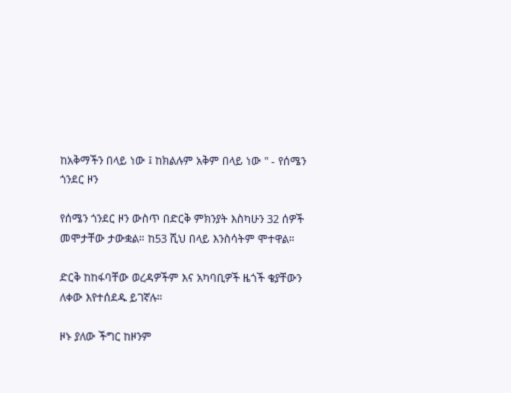ከአቅማችን በላይ ነው ፤ ከክልሉም አቅም በላይ ነው " - የሰሜን ጎንደር ዞን

የሰሜን ጎንደር ዞን ውስጥ በድርቅ ምክንያት እስካሁን 32 ሰዎች መሞታቸው ታውቋል። ከ53 ሺህ በላይ እንስሳትም ሞተዋል።

ድርቅ ከከፋባቸው ወረዳዎችም እና አካባቢዎች ዜጎች ቄያቸውን ለቀው እየተሰደዱ ይገኛሉ።

ዞኑ ያለው ችግር ከዞንም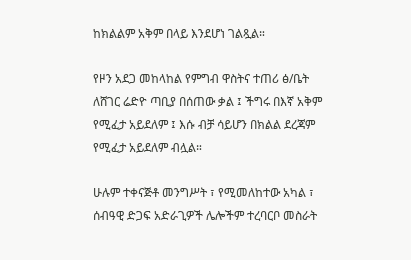ከክልልም አቅም በላይ እንደሆነ ገልጿል።

የዞን አደጋ መከላከል የምግብ ዋስትና ተጠሪ ፅ/ቤት ለሸገር ሬድዮ ጣቢያ በሰጠው ቃል ፤ ችግሩ በእኛ አቅም የሚፈታ አይደለም ፤ እሱ ብቻ ሳይሆን በክልል ደረጃም የሚፈታ አይደለም ብሏል።

ሁሉም ተቀናጅቶ መንግሥት ፣ የሚመለከተው አካል ፣ ሰብዓዊ ድጋፍ አድራጊዎች ሌሎችም ተረባርቦ መስራት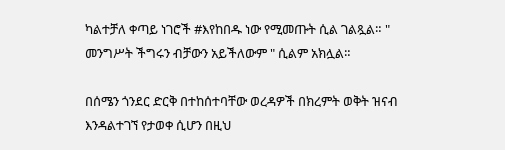ካልተቻለ ቀጣይ ነገሮች #እየከበዱ ነው የሚመጡት ሲል ገልጿል። " መንግሥት ችግሩን ብቻውን አይችለውም " ሲልም አክሏል።

በሰሜን ጎንደር ድርቅ በተከሰተባቸው ወረዳዎች በክረምት ወቅት ዝናብ እንዳልተገኘ የታወቀ ሲሆን በዚህ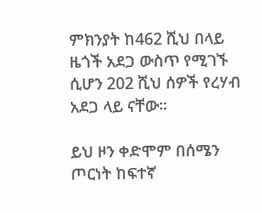ምክንያት ከ462 ሺህ በላይ ዜጎች አደጋ ውስጥ የሚገኙ ሲሆን 202 ሺህ ሰዎች የረሃብ አደጋ ላይ ናቸው።

ይህ ዞን ቀድሞም በሰሜን ጦርነት ከፍተኛ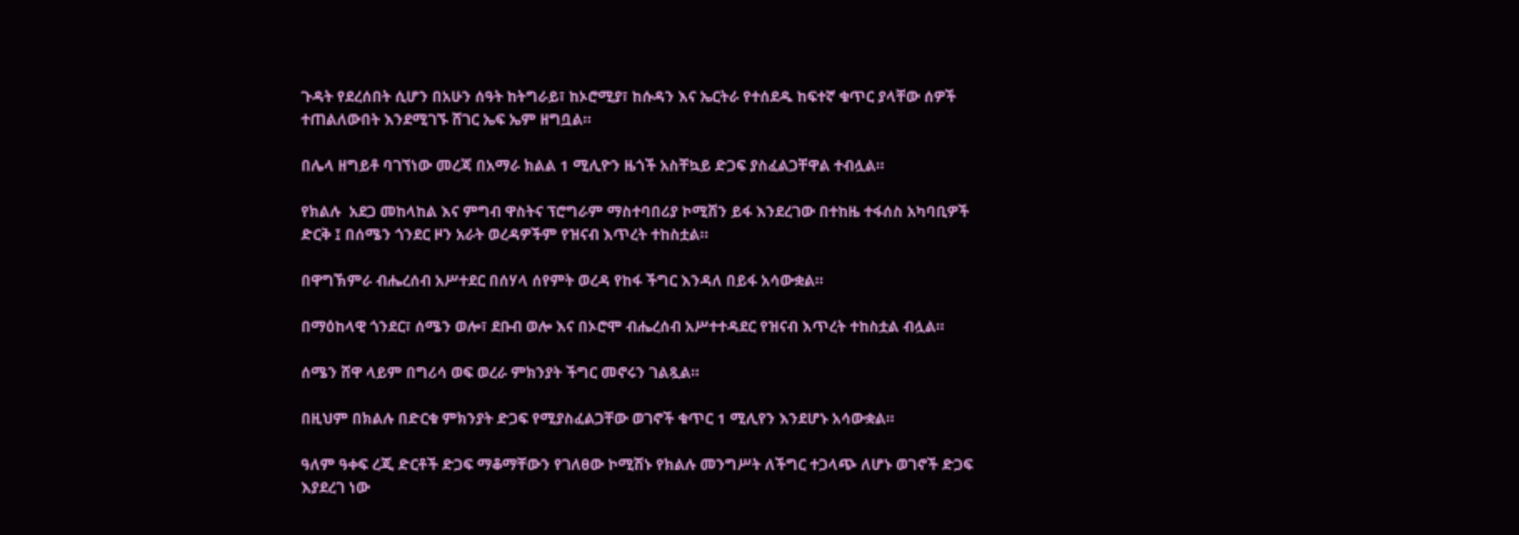ጉዳት የደረሰበት ሲሆን በአሁን ሰዓት ከትግራይ፣ ከኦሮሚያ፣ ከሱዳን እና ኤርትራ የተሰደዱ ከፍተኛ ቁጥር ያላቸው ሰዎች ተጠልለውበት እንደሚገኙ ሸገር ኤፍ ኤም ዘግቧል።

በሌላ ዘግይቶ ባገኘነው መረጃ በአማራ ክልል 1 ሚሊዮን ዜጎች አስቸኳይ ድጋፍ ያስፈልጋቸዋል ተብሏል።

የክልሉ  አደጋ መከላከል እና ምግብ ዋስትና ፕሮግራም ማስተባበሪያ ኮሚሽን ይፋ እንደረገው በተከዜ ተፋሰስ አካባቢዎች ድርቅ ፤ በሰሜን ጎንደር ዞን አራት ወረዳዎችም የዝናብ እጥረት ተከስቷል።

በዋግኽምራ ብሔረሰብ አሥተደር በሰሃላ ሰየምት ወረዳ የከፋ ችግር እንዳለ በይፋ አሳውቋል።

በማዕከላዊ ጎንደር፣ ሰሜን ወሎ፣ ደቡብ ወሎ እና በኦሮሞ ብሔረሰብ አሥተተዳደር የዝናብ እጥረት ተከስቷል ብሏል።

ሰሜን ሸዋ ላይም በግሪሳ ወፍ ወረራ ምክንያት ችግር መኖሩን ገልጿል።

በዚህም በክልሉ በድርቁ ምክንያት ድጋፍ የሚያስፈልጋቸው ወገኖች ቁጥር 1 ሚሊየን እንደሆኑ አሳውቋል።

ዓለም ዓቀፍ ረጂ ድርቶች ድጋፍ ማቆማቸውን የገለፀው ኮሚሽኑ የክልሉ መንግሥት ለችግር ተጋላጭ ለሆኑ ወገኖች ድጋፍ እያደረገ ነው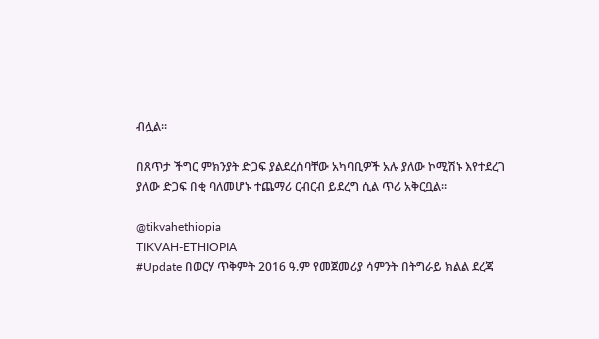ብሏል።

በጸጥታ ችግር ምክንያት ድጋፍ ያልደረሰባቸው አካባቢዎች አሉ ያለው ኮሚሽኑ እየተደረገ ያለው ድጋፍ በቂ ባለመሆኑ ተጨማሪ ርብርብ ይደረግ ሲል ጥሪ አቅርቧል።

@tikvahethiopia
TIKVAH-ETHIOPIA
#Update በወርሃ ጥቅምት 2016 ዓ.ም የመጀመሪያ ሳምንት በትግራይ ክልል ደረጃ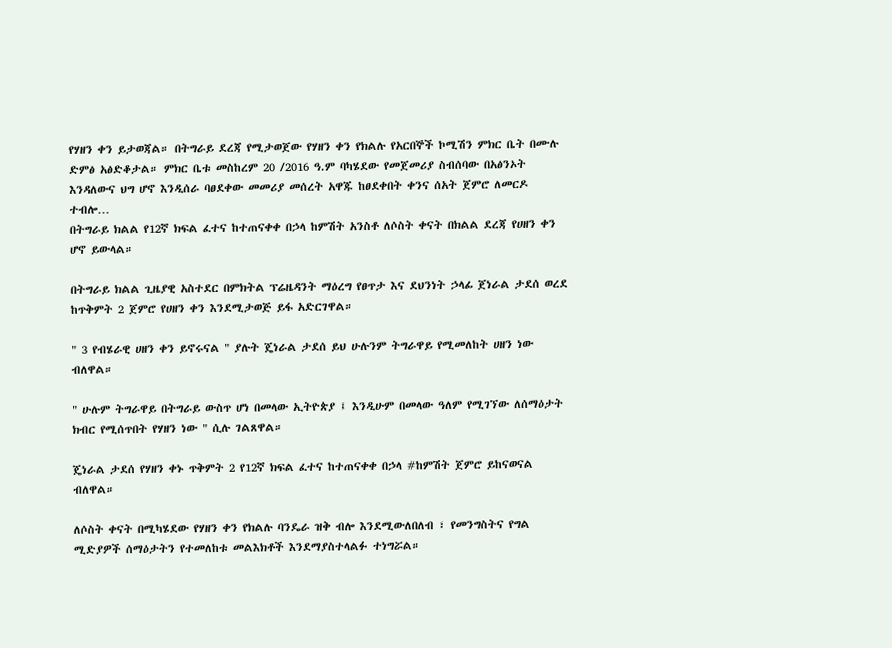የሃዘን ቀን ይታወጃል። በትግራይ ደረጃ የሚታወጀው የሃዘን ቀን የክልሉ የአርበኞች ኮሚሽን ምክር ቤት በሙሉ ድምፅ አፅድቆታል። ምክር ቤቱ መስከረም 20 /2016 ዓ.ም ባካሄደው የመጀመሪያ ስብሰባው በአፅንኦት እንዳለውና ህግ ሆኖ እንዲሰራ ባፀደቀው መመሪያ መሰረት አዋጁ ከፀደቀበት ቀንና ሰአት ጀምሮ ለመርዶ ተብሎ…
በትግራይ ክልል የ12ኛ ክፍል ፈተና ከተጠናቀቀ በኃላ ከምሽት አንስቶ ለሶስት ቀናት በክልል ደረጃ የሀዘን ቀን ሆኖ ይውላል።

በትግራይ ክልል ጊዜያዊ አስተደር በምክትል ፕሬዜዳንት ማዕረግ የፀጥታ እና ደህንነት ኃላፊ ጀነራል ታደሰ ወረደ ከጥቅምት 2 ጀምሮ የሀዘን ቀን እንደሚታወጅ ይፋ አድርገዋል።

" 3 የብሄራዊ ሀዘን ቀን ይኖሩናል " ያሉት ጄነራል ታደሰ ይህ ሁሉንም ትግራዋይ የሚመለከት ሀዘን ነው ብለዋል።

" ሁሉም ትግራዋይ በትግራይ ውስጥ ሆነ በመላው ኢትዮጵያ ፤ እንዲሁም በመላው ዓለም የሚገኘው ለሰማዕታት ክብር የሚሰጥበት የሃዘን ነው " ሲሉ ገልጸዋል።

ጄነራል ታደሰ የሃዘን ቀኑ ጥቅምት 2 የ12ኛ ክፍል ፈተና ከተጠናቀቀ በኃላ #ከምሽት ጀምሮ ይከናወናል ብለዋል።

ለሶስት ቀናት በሚካሄደው የሃዘን ቀን የክልሉ ባንዴራ ዝቅ ብሎ እንደሚውለበለብ ፣ የመንግስትና የግል ሚድያዎች ሰማዕታትን የተመለከቱ መልእክቶች እንደማያስተላልፉ ተነግሯል።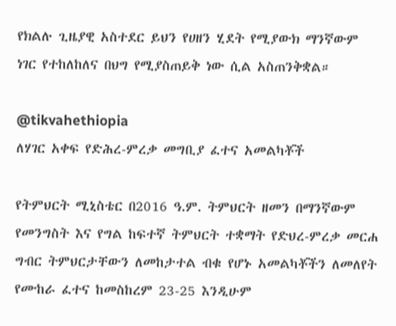የክልሉ ጊዜያዊ አስተደር ይህን የሀዘን ሂደት የሚያውክ ማንኛውም ነገር የተከለከለና በህግ የሚያስጠይቅ ነው ሲል አስጠንቅቋል።

@tikvahethiopia
ለሃገር አቀፍ የድሕረ-ምረቃ መግቢያ ፈተና አመልካቾች

የትምህርት ሚኒስቴር በ2016 ዓ.ም. ትምህርት ዘመን በማንኛውም የመንግስት እና የግል ከፍተኛ ትምህርት ተቋማት የድህረ-ምረቃ መርሐ ግብር ትምህርታቸውን ለመከታተል ብቁ የሆኑ አመልካቾችን ለመለየት የሙከራ ፈተና ከመስከረም 23-25 እንዲሁም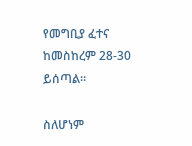የመግቢያ ፈተና ከመስከረም 28-30 ይሰጣል።

ስለሆነም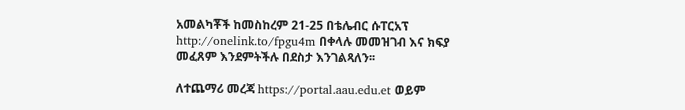አመልካቾች ከመስከረም 21-25 በቴሌብር ሱፐርአፕ http://onelink.to/fpgu4m በቀላሉ መመዝገብ እና ክፍያ መፈጸም እንደምትችሉ በደስታ እንገልጻለን፡፡

ለተጨማሪ መረጃ https://portal.aau.edu.et ወይም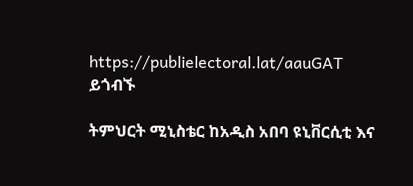https://publielectoral.lat/aauGAT ይጎብኙ

ትምህርት ሚኒስቴር ከአዲስ አበባ ዩኒቨርሲቲ እና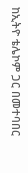ከኢትዮ ቴሌኮም ጋር በመተባበር